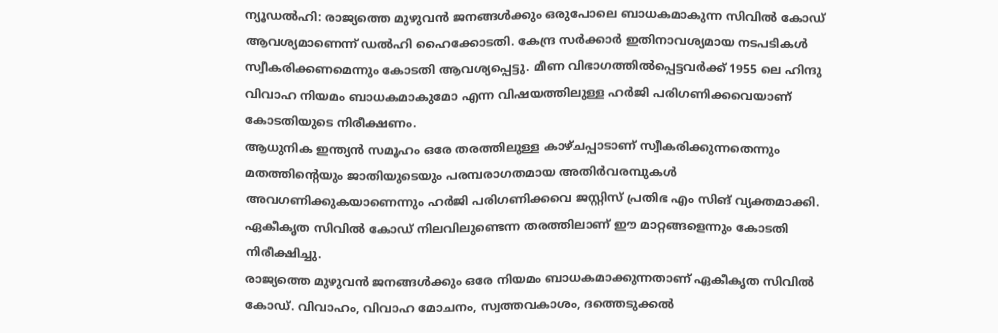ന്യൂഡൽഹി: രാജ്യത്തെ മുഴുവൻ ജനങ്ങൾക്കും ഒരുപോലെ ബാധകമാകുന്ന സിവിൽ കോഡ് ആവശ്യമാണെന്ന് ഡൽഹി ഹൈക്കോടതി. കേന്ദ്ര സർക്കാർ ഇതിനാവശ്യമായ നടപടികൾ സ്വീകരിക്കണമെന്നും കോടതി ആവശ്യപ്പെട്ടു. മീണ വിഭാഗത്തിൽപ്പെട്ടവർക്ക് 1955 ലെ ഹിന്ദു വിവാഹ നിയമം ബാധകമാകുമോ എന്ന വിഷയത്തിലുള്ള ഹർജി പരിഗണിക്കവെയാണ് കോടതിയുടെ നിരീക്ഷണം.
ആധുനിക ഇന്ത്യൻ സമൂഹം ഒരേ തരത്തിലുള്ള കാഴ്ചപ്പാടാണ് സ്വീകരിക്കുന്നതെന്നും മതത്തിന്റെയും ജാതിയുടെയും പരമ്പരാഗതമായ അതിർവരമ്പുകൾ അവഗണിക്കുകയാണെന്നും ഹർജി പരിഗണിക്കവെ ജസ്റ്റിസ് പ്രതിഭ എം സിങ് വ്യക്തമാക്കി. ഏകീകൃത സിവിൽ കോഡ് നിലവിലുണ്ടെന്ന തരത്തിലാണ് ഈ മാറ്റങ്ങളെന്നും കോടതി നിരീക്ഷിച്ചു.
രാജ്യത്തെ മുഴുവൻ ജനങ്ങൾക്കും ഒരേ നിയമം ബാധകമാക്കുന്നതാണ് ഏകീകൃത സിവിൽ കോഡ്. വിവാഹം, വിവാഹ മോചനം, സ്വത്തവകാശം, ദത്തെടുക്കൽ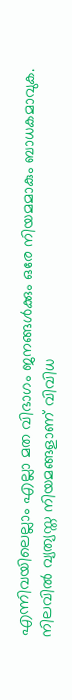എന്നിവയിലെല്ലാം എല്ലാ മത വിഭാഗം ജനങ്ങൾക്കും ഒരേ നിയമമാകും ബാധകമാവുക. നിലവിൽ വ്യത്യസ്ത നിയമങ്ങളാണ് വിവിധ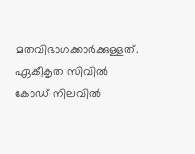മതവിഭാഗക്കാർക്കുള്ളത്. ഏകീകൃത സിവിൽ കോഡ് നിലവിൽ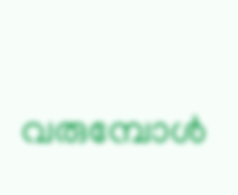വരുമ്പോൾ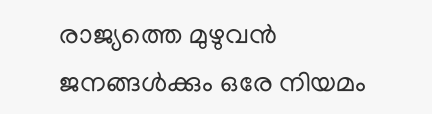രാജ്യത്തെ മുഴുവൻ ജനങ്ങൾക്കും ഒരേ നിയമം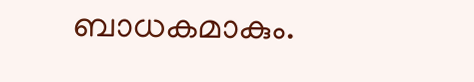ബാധകമാകും.